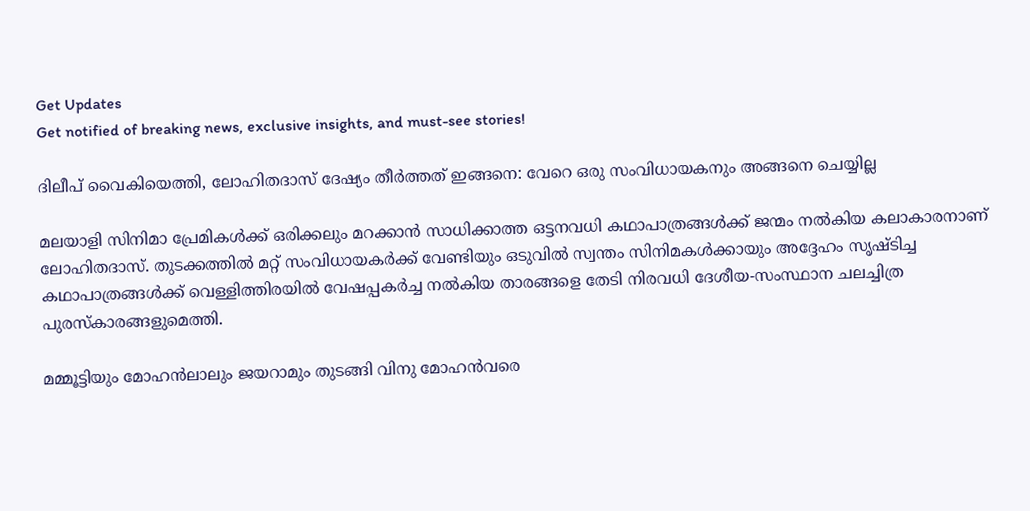Get Updates
Get notified of breaking news, exclusive insights, and must-see stories!

ദിലീപ് വൈകിയെത്തി, ലോഹിതദാസ് ദേഷ്യം തീർത്തത് ഇങ്ങനെ: വേറെ ഒരു സംവിധായകനും അങ്ങനെ ചെയ്യില്ല

മലയാളി സിനിമാ പ്രേമികള്‍ക്ക് ഒരിക്കലും മറക്കാന്‍ സാധിക്കാത്ത ഒട്ടനവധി കഥാപാത്രങ്ങള്‍ക്ക് ജന്മം നല്‍കിയ കലാകാരനാണ് ലോഹിതദാസ്. തുടക്കത്തില്‍ മറ്റ് സംവിധായകർക്ക് വേണ്ടിയും ഒടുവില്‍ സ്വന്തം സിനിമകള്‍ക്കായും അദ്ദേഹം സൃഷ്ടിച്ച കഥാപാത്രങ്ങള്‍ക്ക് വെള്ളിത്തിരയില്‍ വേഷപ്പകർച്ച നല്‍കിയ താരങ്ങളെ തേടി നിരവധി ദേശീയ-സംസ്ഥാന ചലച്ചിത്ര പുരസ്കാരങ്ങളുമെത്തി.

മമ്മൂട്ടിയും മോഹന്‍ലാലും ജയറാമും തുടങ്ങി വിനു മോഹന്‍വരെ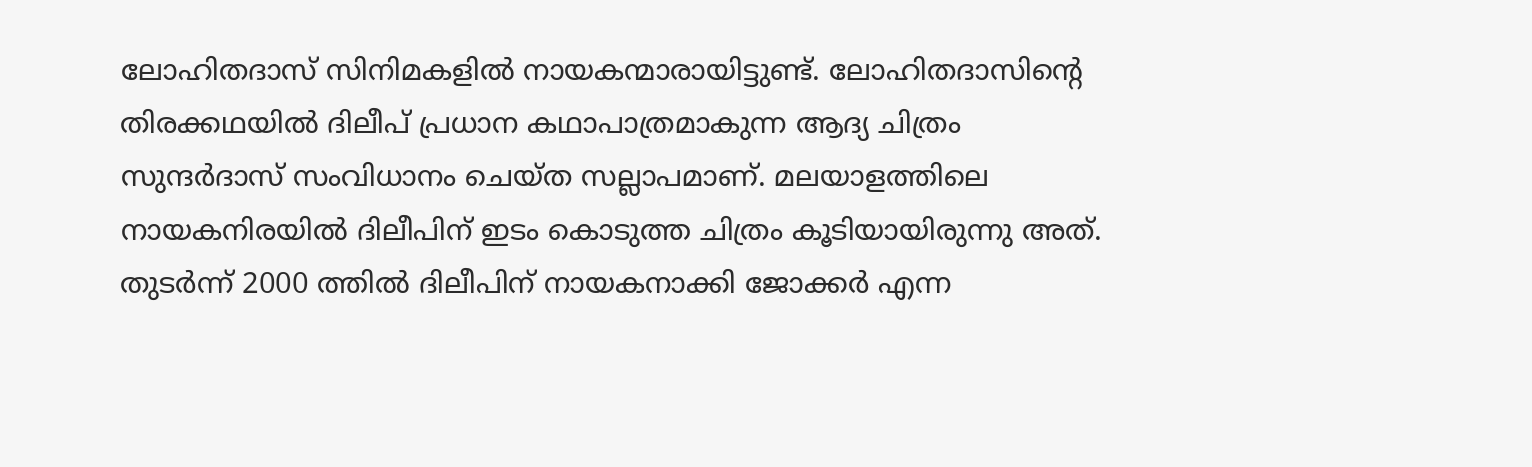ലോഹിതദാസ് സിനിമകളില്‍ നായകന്മാരായിട്ടുണ്ട്. ലോഹിതദാസിന്റെ തിരക്കഥയില്‍ ദിലീപ് പ്രധാന കഥാപാത്രമാകുന്ന ആദ്യ ചിത്രം സുന്ദർദാസ് സംവിധാനം ചെയ്ത സല്ലാപമാണ്. മലയാളത്തിലെ നായകനിരയില്‍ ദിലീപിന് ഇടം കൊടുത്ത ചിത്രം കൂടിയായിരുന്നു അത്. തുടർന്ന് 2000 ത്തില്‍ ദിലീപിന് നായകനാക്കി ജോക്കർ എന്ന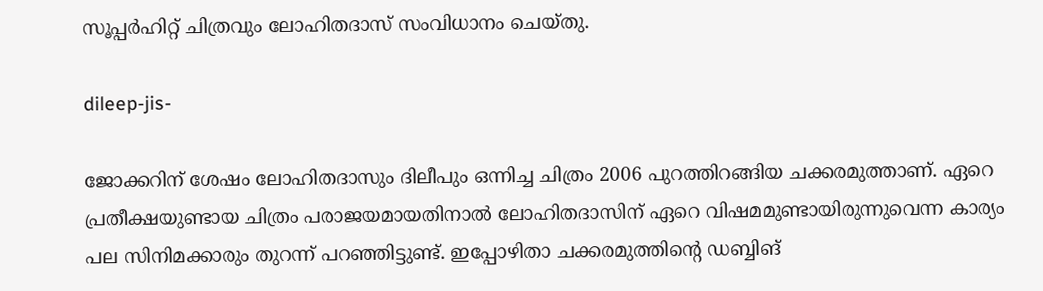സൂപ്പർഹിറ്റ് ചിത്രവും ലോഹിതദാസ് സംവിധാനം ചെയ്തു.

dileep-jis-

ജോക്കറിന് ശേഷം ലോഹിതദാസും ദിലീപും ഒന്നിച്ച ചിത്രം 2006 പുറത്തിറങ്ങിയ ചക്കരമുത്താണ്. ഏറെ പ്രതീക്ഷയുണ്ടായ ചിത്രം പരാജയമായതിനാല്‍ ലോഹിതദാസിന് ഏറെ വിഷമമുണ്ടായിരുന്നുവെന്ന കാര്യം പല സിനിമക്കാരും തുറന്ന് പറഞ്ഞിട്ടുണ്ട്. ഇപ്പോഴിതാ ചക്കരമുത്തിന്റെ ഡബ്ബിങ്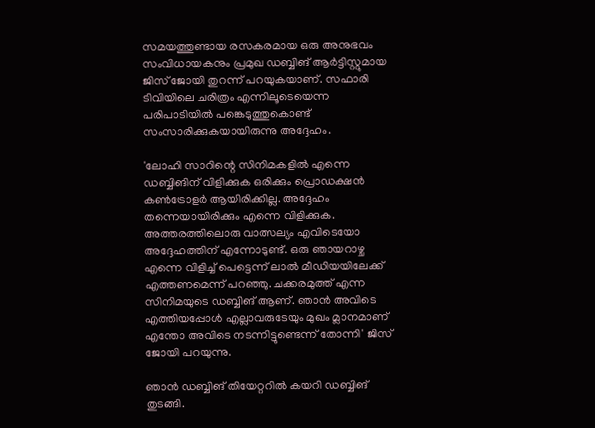സമയത്തുണ്ടായ രസകരമായ ഒരു അനുഭവം സംവിധായകനും പ്രമുഖ ഡബ്ബിങ് ആർട്ടിസ്റ്റുമായ ജിസ് ജോയി തുറന്ന് പറയുകയാണ്. സഫാരി ടിവിയിലെ ചരിത്രം എന്നിലൂടെയെന്ന പരിപാടിയില്‍ പങ്കെടുത്തുകൊണ്ട് സംസാരിക്കുകയായിരുന്നു അദ്ദേഹം.

'ലോഹി സാറിന്റെ സിനിമകളില്‍ എന്നെ ഡബ്ബിങിന് വിളിക്കുക ഒരിക്കും പ്രൊഡക്ഷന്‍ കണ്‍ട്രോളർ ആയിരിക്കില്ല. അദ്ദേഹം തന്നെയായിരിക്കും എന്നെ വിളിക്കുക. അത്തരത്തിലൊരു വാത്സല്യം എവിടെയോ അദ്ദേഹത്തിന് എന്നോടുണ്ട്. ഒരു ഞായറാഴ്ച എന്നെ വിളിച്ച് പെട്ടെന്ന് ലാല്‍ മീഡിയയിലേക്ക് എത്തണമെന്ന് പറഞ്ഞു. ചക്കരമുത്ത് എന്ന സിനിമയുടെ ഡബ്ബിങ് ആണ്. ഞാന്‍ അവിടെ എത്തിയപ്പോള്‍ എല്ലാവരുടേയും മുഖം മ്ലാനമാണ് എന്തോ അവിടെ നടന്നിട്ടുണ്ടെന്ന് തോന്നി' ജിസ് ജോയി പറയുന്നു.

ഞാന്‍ ഡബ്ബിങ് തിയേറ്ററില്‍ കയറി ഡബ്ബിങ് തുടങ്ങി.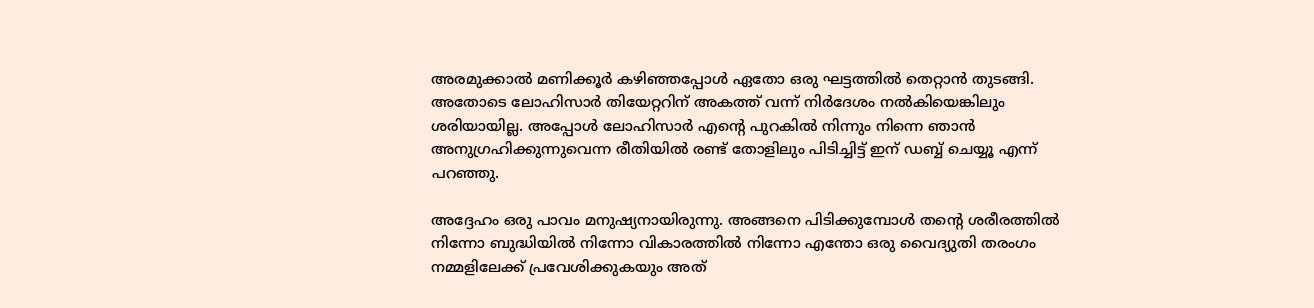അരമുക്കാല്‍ മണിക്കൂർ കഴിഞ്ഞപ്പോള്‍ ഏതോ ഒരു ഘട്ടത്തില്‍ തെറ്റാന്‍ തുടങ്ങി. അതോടെ ലോഹിസാർ തിയേറ്ററിന് അകത്ത് വന്ന് നിർദേശം നല്‍കിയെങ്കിലും ശരിയായില്ല. അപ്പോള്‍ ലോഹിസാർ എന്റെ പുറകില്‍ നിന്നും നിന്നെ ഞാന്‍ അനുഗ്രഹിക്കുന്നുവെന്ന രീതിയില്‍ രണ്ട് തോളിലും പിടിച്ചിട്ട് ഇന് ഡബ്ബ് ചെയ്യൂ എന്ന് പറഞ്ഞു.

അദ്ദേഹം ഒരു പാവം മനുഷ്യനായിരുന്നു. അങ്ങനെ പിടിക്കുമ്പോള്‍ തന്റെ ശരീരത്തില്‍ നിന്നോ ബുദ്ധിയില്‍ നിന്നോ വികാരത്തില്‍ നിന്നോ എന്തോ ഒരു വൈദ്യുതി തരംഗം നമ്മളിലേക്ക് പ്രവേശിക്കുകയും അത്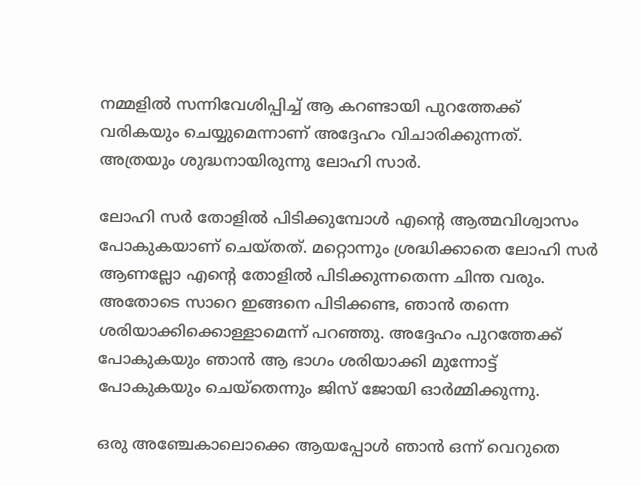നമ്മളില്‍ സന്നിവേശിപ്പിച്ച് ആ കറണ്ടായി പുറത്തേക്ക് വരികയും ചെയ്യുമെന്നാണ് അദ്ദേഹം വിചാരിക്കുന്നത്. അത്രയും ശുദ്ധനായിരുന്നു ലോഹി സാർ.

ലോഹി സർ തോളില്‍ പിടിക്കുമ്പോള്‍ എന്റെ ആത്മവിശ്വാസം പോകുകയാണ് ചെയ്തത്. മറ്റൊന്നും ശ്രദ്ധിക്കാതെ ലോഹി സർ ആണല്ലോ എന്റെ തോളില്‍ പിടിക്കുന്നതെന്ന ചിന്ത വരും. അതോടെ സാറെ ഇങ്ങനെ പിടിക്കണ്ട, ഞാന്‍ തന്നെ ശരിയാക്കിക്കൊള്ളാമെന്ന് പറഞ്ഞു. അദ്ദേഹം പുറത്തേക്ക് പോകുകയും ഞാന്‍ ആ ഭാഗം ശരിയാക്കി മുന്നോട്ട് പോകുകയും ചെയ്തെന്നും ജിസ് ജോയി ഓർമ്മിക്കുന്നു.

ഒരു അഞ്ചേകാലൊക്കെ ആയപ്പോള്‍ ഞാന്‍ ഒന്ന് വെറുതെ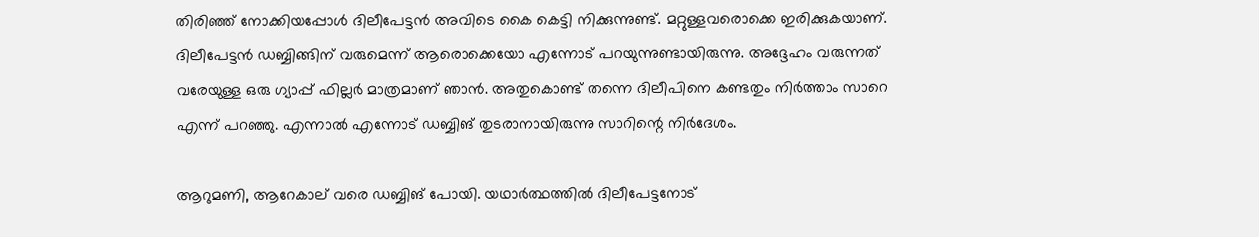തിരിഞ്ഞ് നോക്കിയപ്പോള്‍ ദിലീപേട്ടന്‍ അവിടെ കൈ കെട്ടി നിക്കുന്നുണ്ട്. മറ്റുള്ളവരൊക്കെ ഇരിക്കുകയാണ്. ദിലീപേട്ടന്‍ ഡബ്ബിങ്ങിന് വരുമെന്ന് ആരൊക്കെയോ എന്നോട് പറയുന്നുണ്ടായിരുന്നു. അദ്ദേഹം വരുന്നത് വരേയുള്ള ഒരു ഗ്യാപ്പ് ഫില്ലർ മാത്രമാണ് ഞാന്‍. അതുകൊണ്ട് തന്നെ ദിലീപിനെ കണ്ടതും നിർത്താം സാറെ എന്ന് പറഞ്ഞു. എന്നാല്‍ എന്നോട് ഡബ്ബിങ് തുടരാനായിരുന്നു സാറിന്റെ നിർദേശം.

ആറുമണി, ആറേകാല് വരെ ഡബ്ബിങ് പോയി. യഥാർത്ഥത്തില്‍ ദിലീപേട്ടനോട്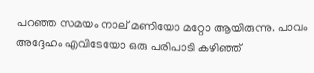പറഞ്ഞ സമയം നാല് മണിയോ മറ്റോ ആയിരുന്നു. പാവം അദ്ദേഹം എവിടേയോ ഒരു പരിപാടി കഴിഞ്ഞ്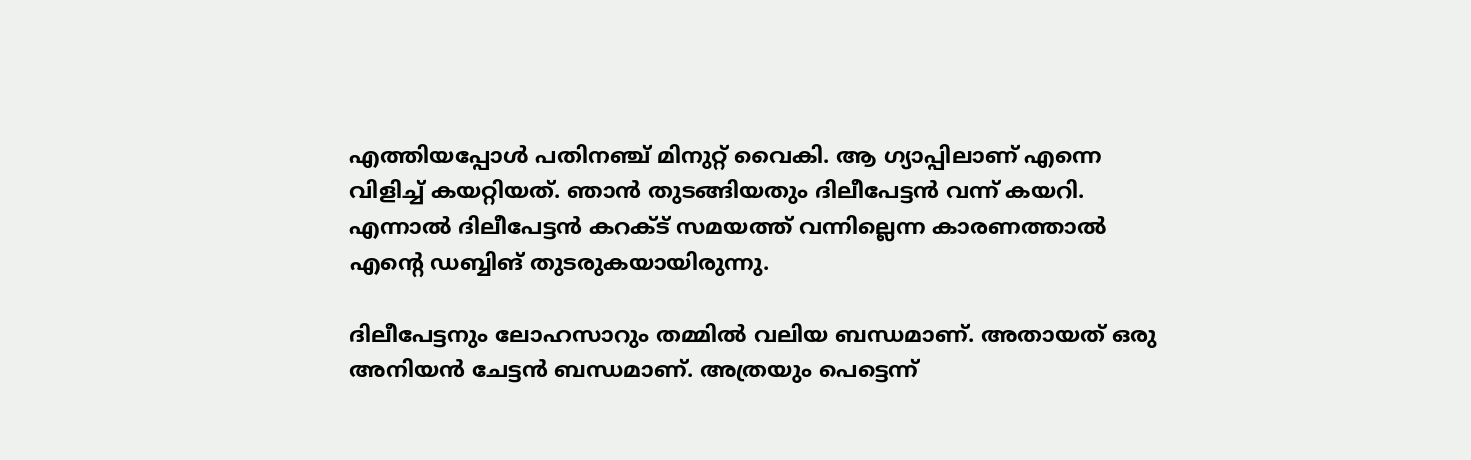എത്തിയപ്പോള്‍ പതിനഞ്ച് മിനുറ്റ് വൈകി. ആ ഗ്യാപ്പിലാണ് എന്നെ വിളിച്ച് കയറ്റിയത്. ഞാന്‍ തുടങ്ങിയതും ദിലീപേട്ടന്‍ വന്ന് കയറി. എന്നാല്‍ ദിലീപേട്ടന്‍ കറക്ട് സമയത്ത് വന്നില്ലെന്ന കാരണത്താല്‍ എന്റെ ഡബ്ബിങ് തുടരുകയായിരുന്നു.

ദിലീപേട്ടനും ലോഹസാറും തമ്മില്‍ വലിയ ബന്ധമാണ്. അതായത് ഒരു അനിയന്‍ ചേട്ടന്‍ ബന്ധമാണ്. അത്രയും പെട്ടെന്ന്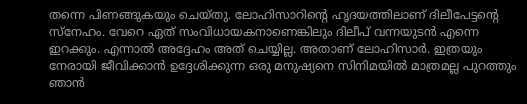തന്നെ പിണങ്ങുകയും ചെയ്തു. ലോഹിസാറിന്റെ ഹൃദയത്തിലാണ് ദിലീപേട്ടന്റെ സ്നേഹം. വേറെ ഏത് സംവിധായകനാണെങ്കിലും ദിലീപ് വന്നയുടന്‍ എന്നെ ഇറക്കും. എന്നാല്‍ അദ്ദേഹം അത് ചെയ്യില്ല. അതാണ് ലോഹിസാർ. ഇത്രയും നേരായി ജീവിക്കാന്‍ ഉദ്ദേശിക്കുന്ന ഒരു മനുഷ്യനെ സിനിമയില്‍ മാത്രമല്ല പുറത്തും ഞാന്‍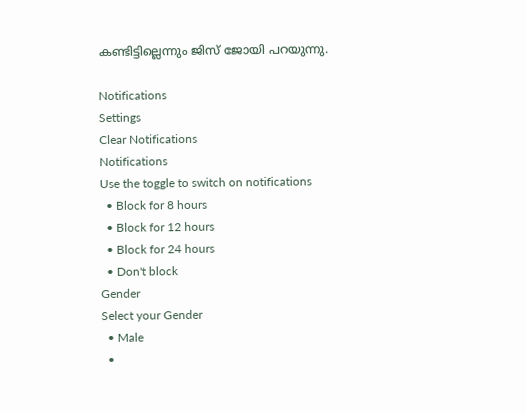കണ്ടിട്ടില്ലെന്നും ജിസ് ജോയി പറയുന്നു.

Notifications
Settings
Clear Notifications
Notifications
Use the toggle to switch on notifications
  • Block for 8 hours
  • Block for 12 hours
  • Block for 24 hours
  • Don't block
Gender
Select your Gender
  • Male
  •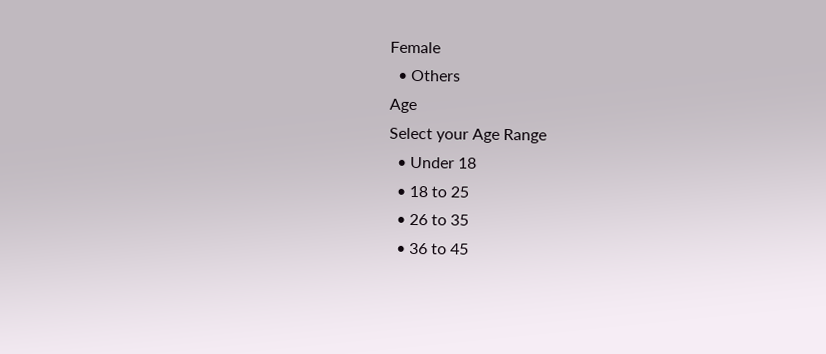Female
  • Others
Age
Select your Age Range
  • Under 18
  • 18 to 25
  • 26 to 35
  • 36 to 45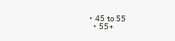• 45 to 55
  • 55+